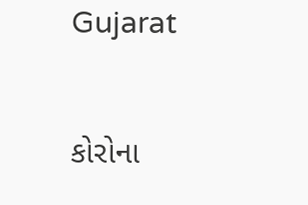Gujarat

કોરોના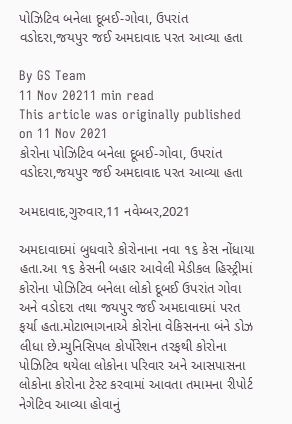પોઝિટિવ બનેલા દૂબઈ-ગોવા, ઉપરાંત વડોદરા,જયપુર જઈ અમદાવાદ પરત આવ્યા હતા

By GS Team
11 Nov 20211 min read
This article was originally published on 11 Nov 2021
કોરોના પોઝિટિવ બનેલા દૂબઈ-ગોવા, ઉપરાંત વડોદરા,જયપુર જઈ અમદાવાદ પરત આવ્યા હતા

અમદાવાદ,ગુરુવાર,11 નવેમ્બર,2021

અમદાવાદમાં બુધવારે કોરોનાના નવા ૧૬ કેસ નોંધાયા હતા.આ ૧૬ કેસની બહાર આવેલી મેડીકલ હિસ્ટ્રીમાં કોરોના પોઝિટિવ બનેલા લોકો દૂબઈ ઉપરાંત ગોવા અને વડોદરા તથા જયપુર જઈ અમદાવાદમાં પરત ફર્યા હતા.મોટાભાગનાએ કોરોના વેકિસનના બંને ડોઝ લીધા છે.મ્યુનિસિપલ કોર્પોરેશન તરફથી કોરોના પોઝિટિવ થયેલા લોકોના પરિવાર અને આસપાસના લોકોના કોરોના ટેસ્ટ કરવામાં આવતા તમામના રીપોર્ટ નેગેટિવ આવ્યા હોવાનું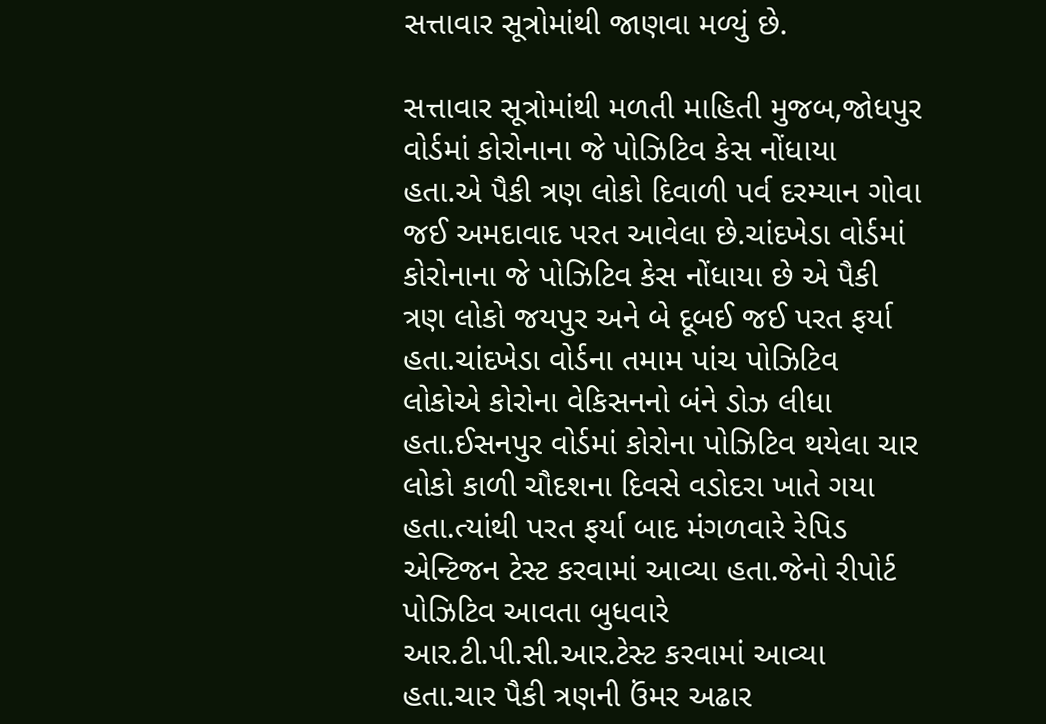સત્તાવાર સૂત્રોમાંથી જાણવા મળ્યું છે.

સત્તાવાર સૂત્રોમાંથી મળતી માહિતી મુજબ,જોધપુર વોર્ડમાં કોરોનાના જે પોઝિટિવ કેસ નોંધાયા હતા.એ પૈકી ત્રણ લોકો દિવાળી પર્વ દરમ્યાન ગોવા જઈ અમદાવાદ પરત આવેલા છે.ચાંદખેડા વોર્ડમાં કોરોનાના જે પોઝિટિવ કેસ નોંધાયા છે એ પૈકી ત્રણ લોકો જયપુર અને બે દૂબઈ જઈ પરત ફર્યા હતા.ચાંદખેડા વોર્ડના તમામ પાંચ પોઝિટિવ લોકોએ કોરોના વેકિસનનો બંને ડોઝ લીધા હતા.ઈસનપુર વોર્ડમાં કોરોના પોઝિટિવ થયેલા ચાર લોકો કાળી ચૌદશના દિવસે વડોદરા ખાતે ગયા હતા.ત્યાંથી પરત ફર્યા બાદ મંગળવારે રેપિડ એન્ટિજન ટેસ્ટ કરવામાં આવ્યા હતા.જેનો રીપોર્ટ પોઝિટિવ આવતા બુધવારે આર.ટી.પી.સી.આર.ટેસ્ટ કરવામાં આવ્યા હતા.ચાર પૈકી ત્રણની ઉંમર અઢાર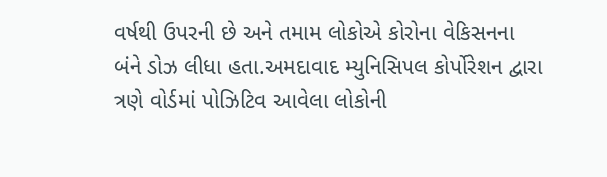વર્ષથી ઉપરની છે અને તમામ લોકોએ કોરોના વેકિસનના બંને ડોઝ લીધા હતા.અમદાવાદ મ્યુનિસિપલ કોર્પોરેશન દ્વારા ત્રણે વોર્ડમાં પોઝિટિવ આવેલા લોકોની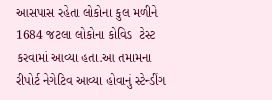આસપાસ રહેતા લોકોના કુલ મળીને 1684 જટલા લોકોના કોવિડ  ટેસ્ટ કરવામાં આવ્યા હતા.આ તમામના રીપોર્ટ નેગેટિવ આવ્યા હોવાનું સ્ટેન્ડીંગ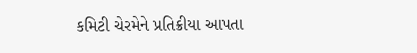કમિટી ચેરમેને પ્રતિક્રીયા આપતા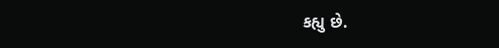કહ્યુ છે.